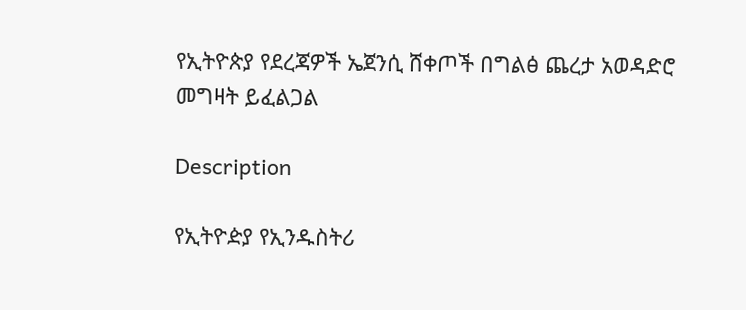የኢትዮጵያ የደረጃዎች ኤጀንሲ ሸቀጦች በግልፅ ጨረታ አወዳድሮ መግዛት ይፈልጋል

Description

የኢትዮዽያ የኢንዱስትሪ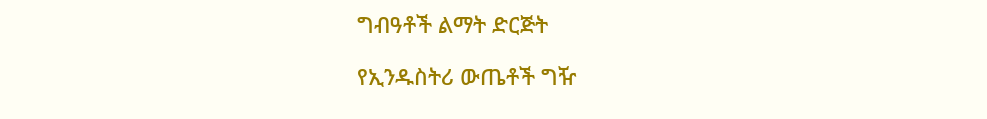ግብዓቶች ልማት ድርጅት

የኢንዱስትሪ ውጤቶች ግዥ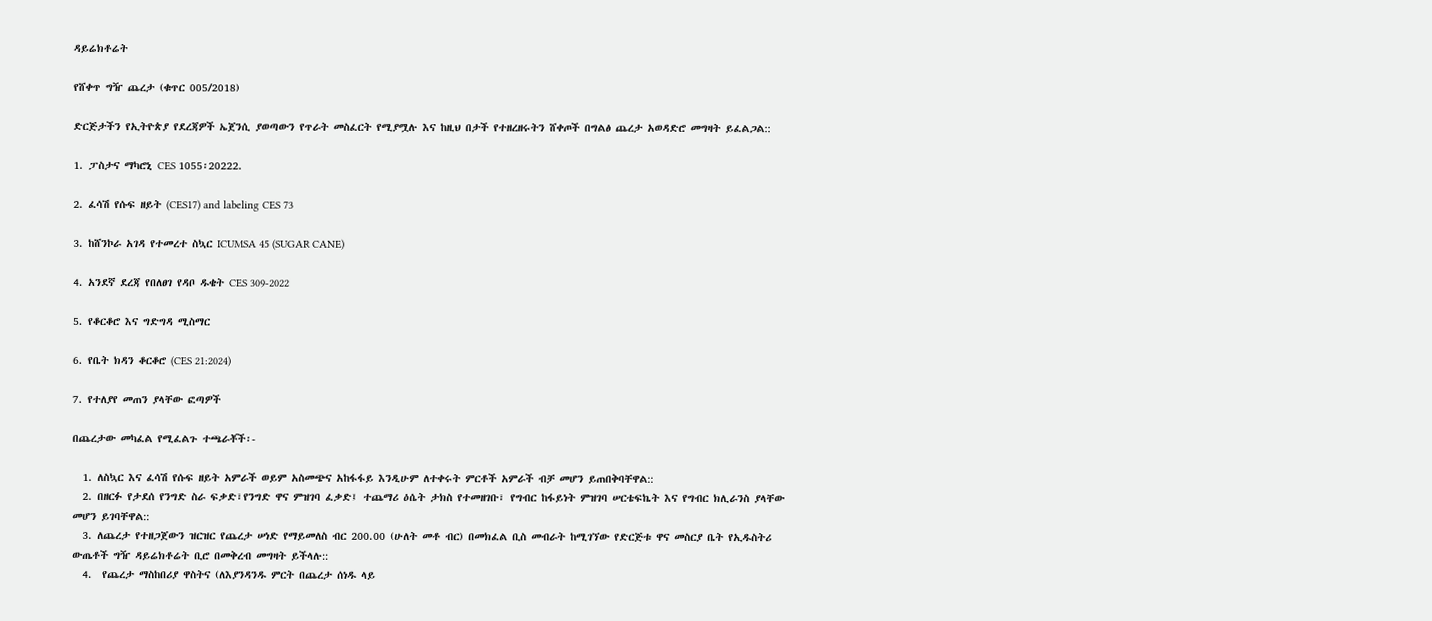ዳይሬክቶሬት

የሸቀጥ ግዥ ጨረታ (ቁጥር 005/2018)

ድርጅታችን የኢትዮጵያ የደረጃዎች ኤጀንሲ ያወጣውን የጥራት መስፈርት የሚያሟሉ እና ከዚህ በታች የተዘረዘሩትን ሸቀጦች በግልፅ ጨረታ አወዳድሮ መግዛት ይፈልጋል::

1. ፓስታና ማካሮኒ CES 1055፡20222.

2. ፈሳሽ የሱፍ ዘይት (CES17) and labeling CES 73

3. ከሸንኮራ አገዳ የተመረተ ስኳር ICUMSA 45 (SUGAR CANE)

4. አንደኛ ደረጃ የበለፀገ የዳቦ ዱቄት CES 309-2022

5. የቆርቆሮ እና ግድግዳ ሚስማር

6. የቤት ክዳን ቆርቆሮ (CES 21:2024)

7. የተለያየ መጠን ያላቸው ፎጣዎች

በጨረታው መካፈል የሚፈልጉ ተጫራቾች፡-

  1. ለስኳር እና ፈሳሽ የሱፍ ዘይት አምራች ወይም አስመጭና አከፋፋይ እንዲሁም ለተቀሩት ምርቶች አምራች ብቻ መሆን ይጠበቅባቸዋል::
  2. በዘርፉ የታደሰ የንግድ ስራ ፍቃድ፣የንግድ ዋና ምዝገባ ፈቃድ፤ ተጨማሪ ዕሴት ታክስ የተመዘገቡ፣ የግብር ከፋይነት ምዝገባ ሠርቴፍኬት እና የግብር ክሊራንስ ያላቸው መሆን ይገባቸዋል::
  3. ለጨረታ የተዘጋጀውን ዝርዝር የጨረታ ሠነድ የማይመለስ ብር 200.00 (ሁለት መቶ ብር) በመክፈል ቢስ መብራት ከሚገኘው የድርጅቱ ዋና መስርያ ቤት የኢዱስትሪ ውጤቶች ግዥ ዳይሬክቶሬት ቢሮ በመቅረብ መግዛት ይችላሉ::
  4.  የጨረታ ማስከበሪያ ዋስትና (ለእያንዳንዱ ምርት በጨረታ ሰነዱ ላይ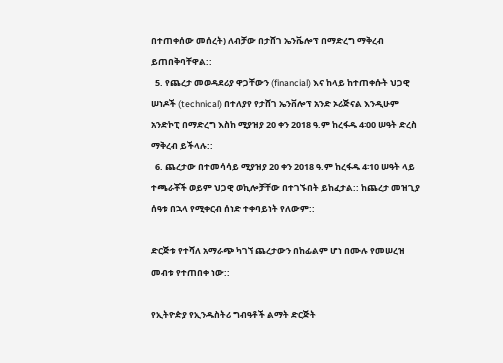በተጠቀሰው መሰረት) ለብቻው በታሸገ ኤንቬሎፕ በማድረግ ማቅረብ ይጠበቅባቸዋል::
  5. የጨረታ መወዳደሪያ ዋጋቸውን (financial) እና ከላይ ከተጠቀሱት ህጋዊ ሠነዶች (technical) በተለያየ የታሸገ ኤንቨሎፕ አንድ ኦሪጅናል እንዲሁም አንድኮፒ በማድረግ እስከ ሚያዝያ 20 ቀን 2018 ዓ.ም ከረፋዱ 4፡00 ሠዓት ድረስ ማቅረብ ይችላሉ::
  6. ጨረታው በተመሳሳይ ሚያዝያ 20 ቀን 2018 ዓ.ም ከረፋዱ 4፡10 ሠዓት ላይ ተጫራቾች ወይም ህጋዊ ወኪሎቻቸው በተገኙበት ይከፈታል:: ከጨረታ መዝጊያ ሰዓቱ በኋላ የሚቀርብ ሰነድ ተቀባይነት የለውም::

ድርጅቱ የተሻለ አማራጭ ካገኘ ጨረታውን በከፊልም ሆነ በሙሉ የመሠረዝ መብቱ የተጠበቀ ነው::

የኢትዮዽያ የኢንዱስትሪ ግብዓቶች ልማት ድርጅት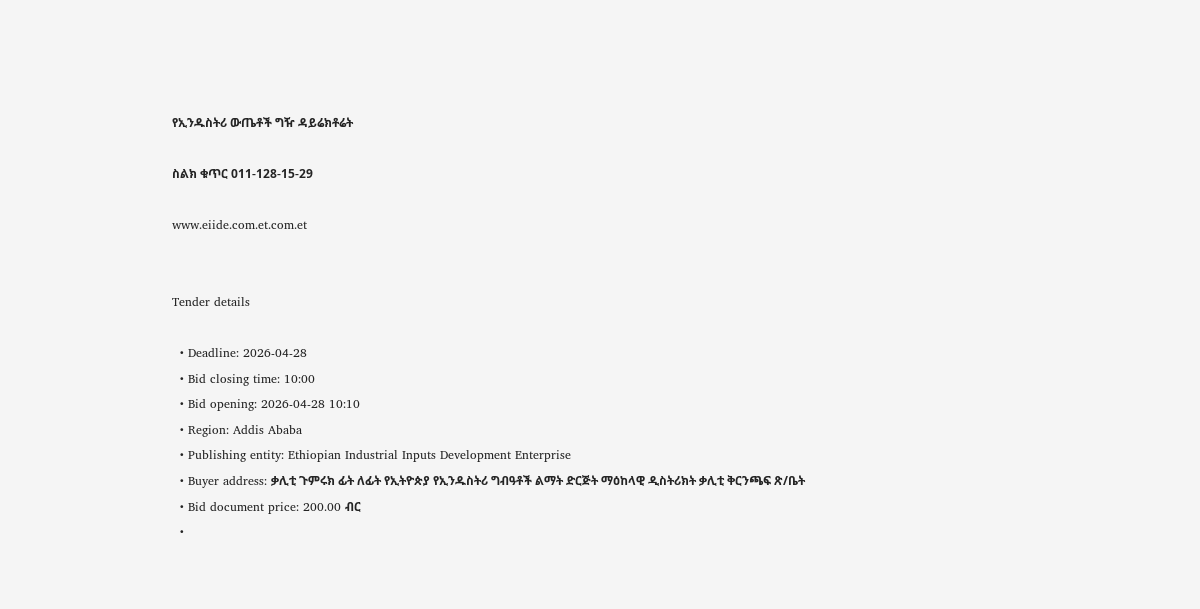የኢንዱስትሪ ውጤቶች ግዥ ዳይሬክቶሬት

ስልክ ቁጥር 011-128-15-29

www.eiide.com.et.com.et


Tender details

  • Deadline: 2026-04-28
  • Bid closing time: 10:00
  • Bid opening: 2026-04-28 10:10
  • Region: Addis Ababa
  • Publishing entity: Ethiopian Industrial Inputs Development Enterprise
  • Buyer address: ቃሊቲ ጉምሩክ ፊት ለፊት የኢትዮጵያ የኢንዱስትሪ ግብዓቶች ልማት ድርጅት ማዕከላዊ ዲስትሪክት ቃሊቲ ቅርንጫፍ ጽ/ቤት
  • Bid document price: 200.00 ብር
  •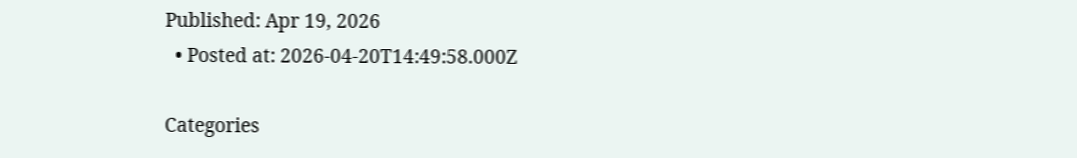Published: Apr 19, 2026
  • Posted at: 2026-04-20T14:49:58.000Z

Categories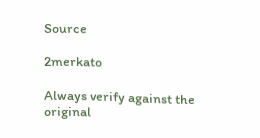Source

2merkato

Always verify against the original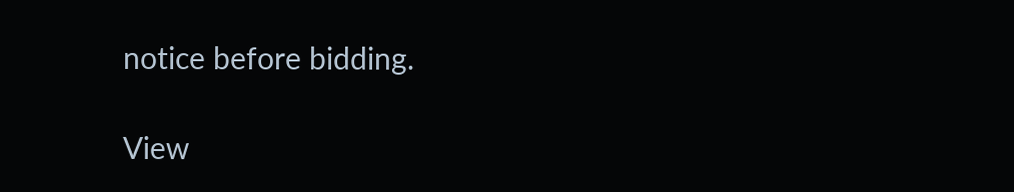notice before bidding.

View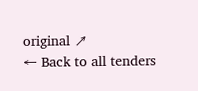original ↗
← Back to all tenders